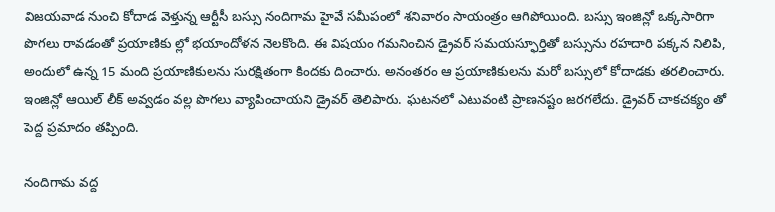విజయవాడ నుంచి కోదాడ వెళ్తున్న ఆర్టీసీ బస్సు నందిగామ హైవే సమీపంలో శనివారం సాయంత్రం ఆగిపోయింది. బస్సు ఇంజిన్లో ఒక్కసారిగా పొగలు రావడంతో ప్రయాణికు ల్లో భయాందోళన నెలకొంది. ఈ విషయం గమనించిన డ్రైవర్ సమయస్ఫూర్తితో బస్సును రహదారి పక్కన నిలిపి, అందులో ఉన్న 15 మంది ప్రయాణికులను సురక్షితంగా కిందకు దించారు. అనంతరం ఆ ప్రయాణికులను మరో బస్సులో కోదాడకు తరలించారు. ఇంజిన్లో ఆయిల్ లీక్ అవ్వడం వల్ల పొగలు వ్యాపించాయని డ్రైవర్ తెలిపారు. ఘటనలో ఎటువంటి ప్రాణనష్టం జరగలేదు. డ్రైవర్ చాకచక్యం తో పెద్ద ప్రమాదం తప్పింది.

నందిగామ వద్ద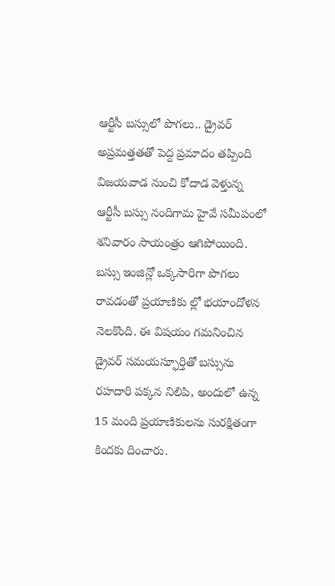ఆర్టీసీ బస్సులో పొగలు.. డ్రైవర్ అప్రమత్తతతో పెద్ద ప్రమాదం తప్పింది
విజయవాడ నుంచి కోదాడ వెళ్తున్న ఆర్టీసీ బస్సు నందిగామ హైవే సమీపంలో శనివారం సాయంత్రం ఆగిపోయింది. బస్సు ఇంజిన్లో ఒక్కసారిగా పొగలు రావడంతో ప్రయాణికు ల్లో భయాందోళన నెలకొంది. ఈ విషయం గమనించిన డ్రైవర్ సమయస్ఫూర్తితో బస్సును రహదారి పక్కన నిలిపి, అందులో ఉన్న 15 మంది ప్రయాణికులను సురక్షితంగా కిందకు దించారు.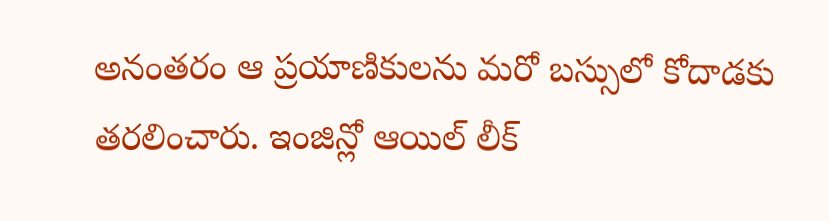అనంతరం ఆ ప్రయాణికులను మరో బస్సులో కోదాడకు తరలించారు. ఇంజిన్లో ఆయిల్ లీక్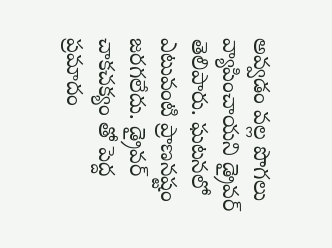అవ్వడం వల్ల పొగలు వ్యాపించాయని డ్రైవర్ తెలిపారు. ఘటనలో ఎటువంటి ప్రాణనష్టం జరగలేదు. డ్రైవర్ చాకచక్యం తో పెద్ద ప్రమాదం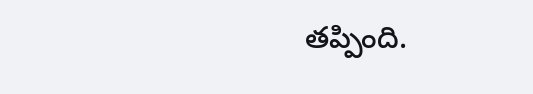తప్పింది.